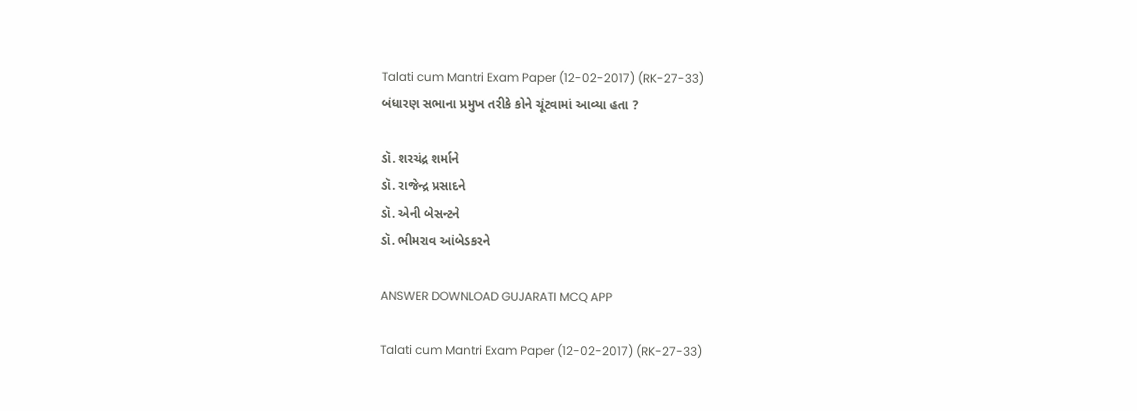Talati cum Mantri Exam Paper (12-02-2017) (RK-27-33)
બંધારણ સભાના પ્રમુખ તરીકે કોને ચૂંટવામાં આવ્યા હતા ?

ડૉ. શરચંદ્ર શર્માને
ડૉ. રાજેન્દ્ર પ્રસાદને
ડૉ. એની બેસન્ટને
ડૉ. ભીમરાવ આંબેડકરને

ANSWER DOWNLOAD GUJARATI MCQ APP

Talati cum Mantri Exam Paper (12-02-2017) (RK-27-33)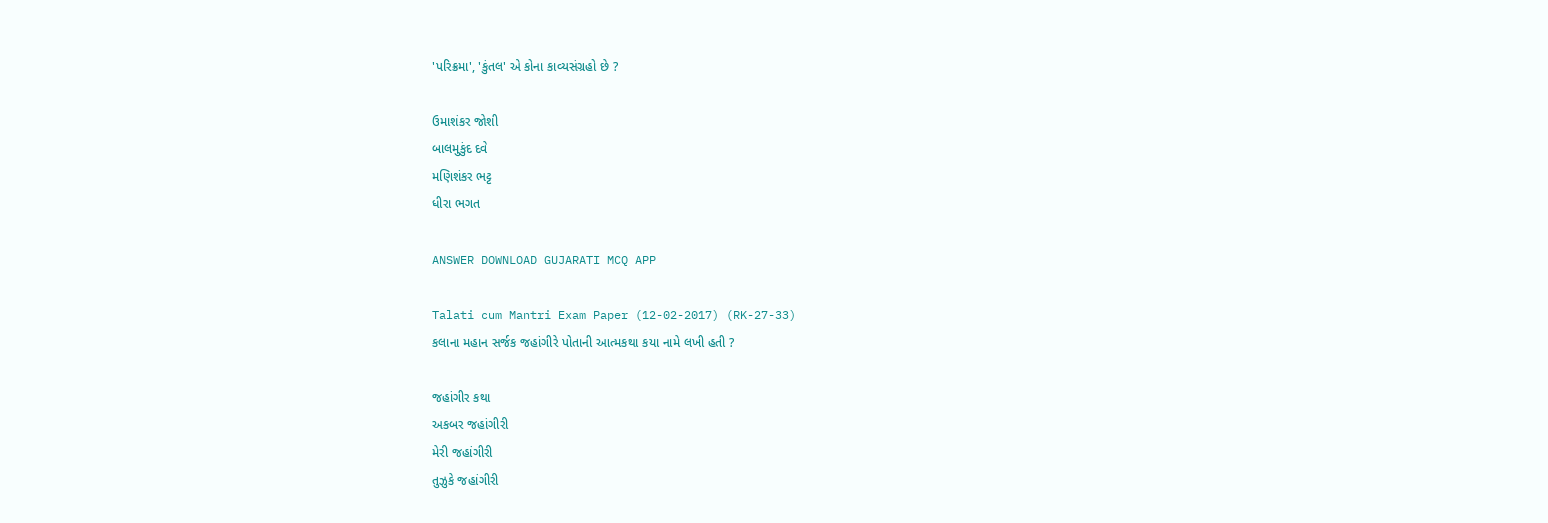'પરિક્રમા', 'કુંતલ' એ કોના કાવ્યસંગ્રહો છે ?

ઉમાશંકર જોશી
બાલમુકુંદ દવે
મણિશંકર ભટ્ટ
ધીરા ભગત

ANSWER DOWNLOAD GUJARATI MCQ APP

Talati cum Mantri Exam Paper (12-02-2017) (RK-27-33)
કલાના મહાન સર્જક જહાંગીરે પોતાની આત્મકથા કયા નામે લખી હતી ?

જહાંગીર કથા
અકબર જહાંગીરી
મેરી જહાંગીરી
તુઝુકે જહાંગીરી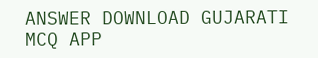ANSWER DOWNLOAD GUJARATI MCQ APP